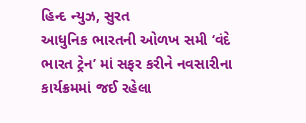હિન્દ ન્યુઝ, સુરત
આધુનિક ભારતની ઓળખ સમી ‘વંદે ભારત ટ્રેન’ માં સફર કરીને નવસારીના કાર્યક્રમમાં જઈ રહેલા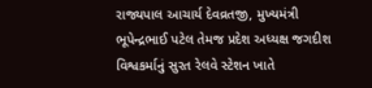રાજ્યપાલ આચાર્ય દેવવ્રતજી, મુખ્યમંત્રી ભૂપેન્દ્રભાઈ પટેલ તેમજ પ્રદેશ અધ્યક્ષ જગદીશ વિશ્વકર્માનું સુરત રેલવે સ્ટેશન ખાતે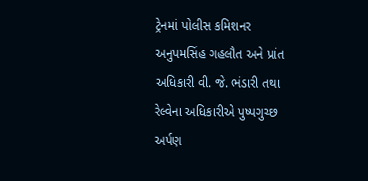ટ્રેનમાં પોલીસ કમિશનર અનુપમસિંહ ગહલૌત અને પ્રાંત અધિકારી વી. જે. ભંડારી તથા રેલ્વેના અધિકારીએ પુષ્પગુચ્છ અર્પણ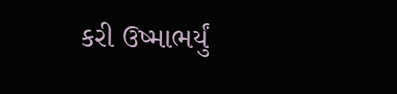કરી ઉષ્માભર્યું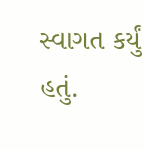સ્વાગત કર્યું હતું.